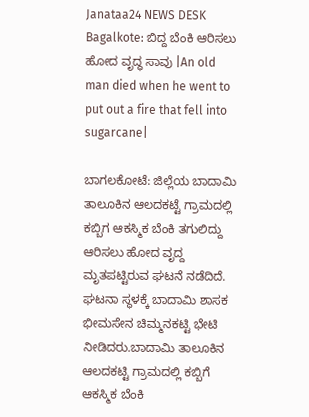Janataa24 NEWS DESK
Bagalkote: ಬಿದ್ದ ಬೆಂಕಿ ಆರಿಸಲು ಹೋದ ವೃದ್ಧ ಸಾವು |An old man died when he went to put out a fire that fell into sugarcane|

ಬಾಗಲಕೋಟೆ: ಜಿಲ್ಲೆಯ ಬಾದಾಮಿ ತಾಲೂಕಿನ ಆಲದಕಟ್ಟೆ ಗ್ರಾಮದಲ್ಲಿ ಕಬ್ಬಿಗ ಆಕಸ್ಮಿಕ ಬೆಂಕಿ ತಗುಲಿದ್ದು ಆರಿಸಲು ಹೋದ ವೃದ್ದ ಮೃತಪಟ್ಟಿರುವ ಘಟನೆ ನಡೆದಿದೆ. ಘಟನಾ ಸ್ಥಳಕ್ಕೆ ಬಾದಾಮಿ ಶಾಸಕ ಭೀಮಸೇನ ಚಿಮ್ಮನಕಟ್ಟಿ ಭೇಟಿ ನೀಡಿದರು.ಬಾದಾಮಿ ತಾಲೂಕಿನ ಆಲದಕಟ್ಟಿ ಗ್ರಾಮದಲ್ಲಿ ಕಬ್ಬಿಗೆ ಆಕಸ್ಮಿಕ ಬೆಂಕಿ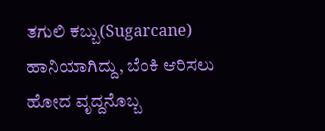ತಗುಲಿ ಕಬ್ಬು(Sugarcane) ಹಾನಿಯಾಗಿದ್ದು, ಬೆಂಕಿ ಆರಿಸಲು ಹೋದ ವೃದ್ದನೊಬ್ಬ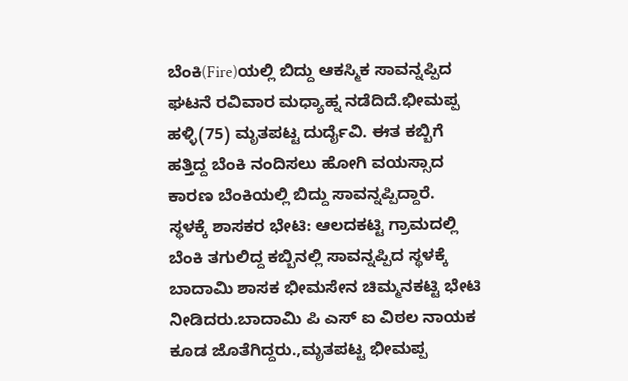ಬೆಂಕಿ(Fire)ಯಲ್ಲಿ ಬಿದ್ದು ಆಕಸ್ಮಿಕ ಸಾವನ್ನಪ್ಪಿದ ಘಟನೆ ರವಿವಾರ ಮಧ್ಯಾಹ್ನ ನಡೆದಿದೆ.ಭೀಮಪ್ಪ ಹಳ್ಳಿ(75) ಮೃತಪಟ್ಟ ದುರ್ದೈವಿ. ಈತ ಕಬ್ಬಿಗೆ ಹತ್ತಿದ್ದ ಬೆಂಕಿ ನಂದಿಸಲು ಹೋಗಿ ವಯಸ್ಸಾದ ಕಾರಣ ಬೆಂಕಿಯಲ್ಲಿ ಬಿದ್ದು ಸಾವನ್ನಪ್ಪಿದ್ದಾರೆ.
ಸ್ಥಳಕ್ಕೆ ಶಾಸಕರ ಭೇಟಿ: ಆಲದಕಟ್ಟಿ ಗ್ರಾಮದಲ್ಲಿ ಬೆಂಕಿ ತಗುಲಿದ್ದ ಕಬ್ಬಿನಲ್ಲಿ ಸಾವನ್ನಪ್ಪಿದ ಸ್ಥಳಕ್ಕೆ ಬಾದಾಮಿ ಶಾಸಕ ಭೀಮಸೇನ ಚಿಮ್ಮನಕಟ್ಟಿ ಭೇಟಿ ನೀಡಿದರು.ಬಾದಾಮಿ ಪಿ ಎಸ್ ಐ ವಿಠಲ ನಾಯಕ ಕೂಡ ಜೊತೆಗಿದ್ದರು.,ಮೃತಪಟ್ಟ ಭೀಮಪ್ಪ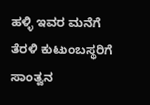ಹಳ್ಳಿ ಇವರ ಮನೆಗೆ ತೆರಳಿ ಕುಟುಂಬಸ್ಥರಿಗೆ ಸಾಂತ್ವನ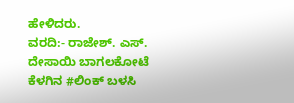ಹೇಳಿದರು.
ವರದಿ:- ರಾಜೇಶ್. ಎಸ್. ದೇಸಾಯಿ ಬಾಗಲಕೋಟೆ
ಕೆಳಗಿನ #ಲಿಂಕ್ ಬಳಸಿ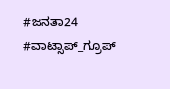#ಜನತಾ24 #ವಾಟ್ಸಾಪ್_ಗ್ರೂಪ್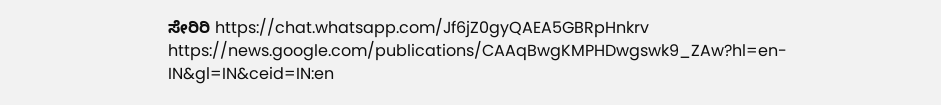ಸೇರಿರಿ https://chat.whatsapp.com/Jf6jZ0gyQAEA5GBRpHnkrv
https://news.google.com/publications/CAAqBwgKMPHDwgswk9_ZAw?hl=en-IN&gl=IN&ceid=IN:en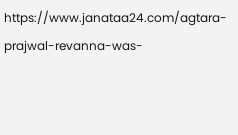https://www.janataa24.com/agtara-prajwal-revanna-was-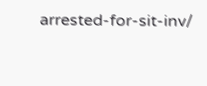arrested-for-sit-inv/